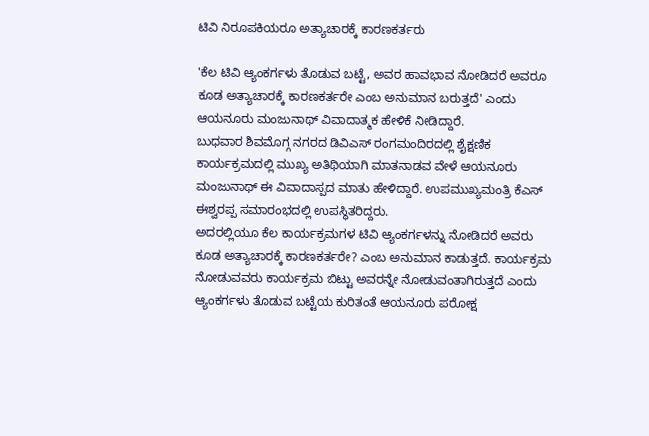ಟಿವಿ ನಿರೂಪಕಿಯರೂ ಅತ್ಯಾಚಾರಕ್ಕೆ ಕಾರಣಕರ್ತರು

'ಕೆಲ ಟಿವಿ ಆ್ಯಂಕರ್ಗಳು ತೊಡುವ ಬಟ್ಟೆ, ಅವರ ಹಾವಭಾವ ನೋಡಿದರೆ ಅವರೂ ಕೂಡ ಅತ್ಯಾಚಾರಕ್ಕೆ ಕಾರಣಕರ್ತರೇ ಎಂಬ ಅನುಮಾನ ಬರುತ್ತದೆ' ಎಂದು ಆಯನೂರು ಮಂಜುನಾಥ್ ವಿವಾದಾತ್ಮಕ ಹೇಳಿಕೆ ನೀಡಿದ್ದಾರೆ.
ಬುಧವಾರ ಶಿವಮೊಗ್ಗ ನಗರದ ಡಿವಿಎಸ್ ರಂಗಮಂದಿರದಲ್ಲಿ ಶೈಕ್ಷಣಿಕ ಕಾರ್ಯಕ್ರಮದಲ್ಲಿ ಮುಖ್ಯ ಅತಿಥಿಯಾಗಿ ಮಾತನಾಡವ ವೇಳೆ ಆಯನೂರು ಮಂಜುನಾಥ್ ಈ ವಿವಾದಾಸ್ಪದ ಮಾತು ಹೇಳಿದ್ದಾರೆ. ಉಪಮುಖ್ಯಮಂತ್ರಿ ಕೆಎಸ್ ಈಶ್ವರಪ್ಪ ಸಮಾರಂಭದಲ್ಲಿ ಉಪಸ್ಥಿತರಿದ್ದರು.
ಅದರಲ್ಲಿಯೂ ಕೆಲ ಕಾರ್ಯಕ್ರಮಗಳ ಟಿವಿ ಆ್ಯಂಕರ್ಗಳನ್ನು ನೋಡಿದರೆ ಅವರು ಕೂಡ ಅತ್ಯಾಚಾರಕ್ಕೆ ಕಾರಣಕರ್ತರೇ? ಎಂಬ ಅನುಮಾನ ಕಾಡುತ್ತದೆ. ಕಾರ್ಯಕ್ರಮ ನೋಡುವವರು ಕಾರ್ಯಕ್ರಮ ಬಿಟ್ಟು ಅವರನ್ನೇ ನೋಡುವಂತಾಗಿರುತ್ತದೆ ಎಂದು ಆ್ಯಂಕರ್ಗಳು ತೊಡುವ ಬಟ್ಟೆಯ ಕುರಿತಂತೆ ಆಯನೂರು ಪರೋಕ್ಷ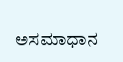ಅಸಮಾಧಾನ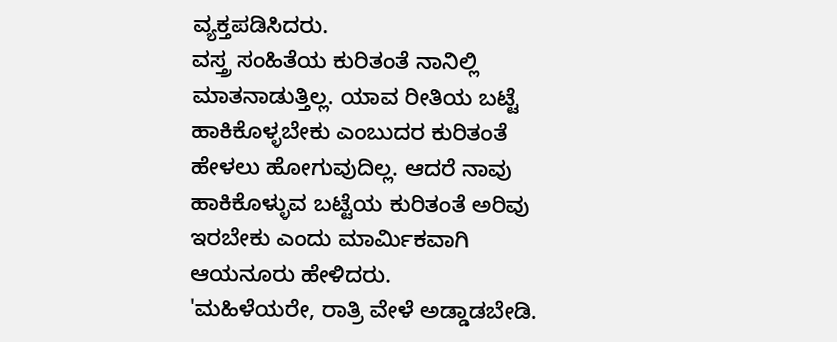ವ್ಯಕ್ತಪಡಿಸಿದರು.
ವಸ್ತ್ರ ಸಂಹಿತೆಯ ಕುರಿತಂತೆ ನಾನಿಲ್ಲಿ ಮಾತನಾಡುತ್ತಿಲ್ಲ. ಯಾವ ರೀತಿಯ ಬಟ್ಟೆ ಹಾಕಿಕೊಳ್ಳಬೇಕು ಎಂಬುದರ ಕುರಿತಂತೆ ಹೇಳಲು ಹೋಗುವುದಿಲ್ಲ. ಆದರೆ ನಾವು ಹಾಕಿಕೊಳ್ಳುವ ಬಟ್ಟೆಯ ಕುರಿತಂತೆ ಅರಿವು ಇರಬೇಕು ಎಂದು ಮಾರ್ಮಿಕವಾಗಿ ಆಯನೂರು ಹೇಳಿದರು.
'ಮಹಿಳೆಯರೇ, ರಾತ್ರಿ ವೇಳೆ ಅಡ್ಡಾಡಬೇಡಿ.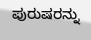ಪುರುಷರನ್ನು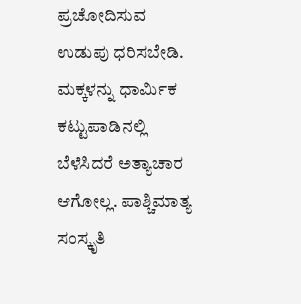ಪ್ರಚೋದಿಸುವ ಉಡುಪು ಧರಿಸಬೇಡಿ. ಮಕ್ಕಳನ್ನು ಧಾರ್ಮಿಕ ಕಟ್ಟುಪಾಡಿನಲ್ಲಿ ಬೆಳೆಸಿದರೆ ಅತ್ಯಾಚಾರ ಆಗೋಲ್ಲ. ಪಾಶ್ಚಿಮಾತ್ಯ ಸಂಸ್ಕೃತಿ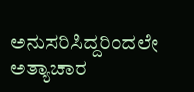ಅನುಸರಿಸಿದ್ದರಿಂದಲೇ ಅತ್ಯಾಚಾರ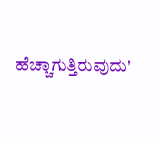ಹೆಚ್ಚಾಗುತ್ತಿರುವುದು'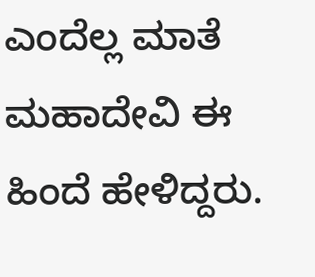ಎಂದೆಲ್ಲ ಮಾತೆ ಮಹಾದೇವಿ ಈ ಹಿಂದೆ ಹೇಳಿದ್ದರು.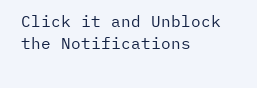Click it and Unblock the Notifications